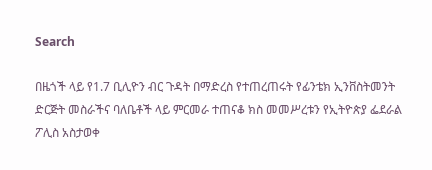Search

በዜጎች ላይ የ1.7 ቢሊዮን ብር ጉዳት በማድረስ የተጠረጠሩት የፊንቴክ ኢንቨስትመንት ድርጅት መስራችና ባለቤቶች ላይ ምርመራ ተጠናቆ ክስ መመሥረቱን የኢትዮጵያ ፌደራል ፖሊስ አስታወቀ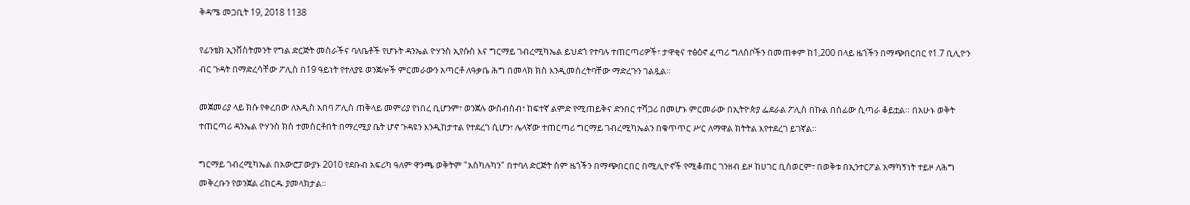ቅዳሜ መጋቢት 19, 2018 1138

የፊንቴክ ኢንቨስትመንት የግል ድርጅት መስራችና ባለቤቶች የሆኑት ዳንኤል ዮሃንስ ኢየሱስ እና ግርማይ ገብረሚካኤል ይህደጎ የተባሉ ተጠርጣሪዎች፣ ታዋቂና ተፅዕኖ ፈጣሪ ግለሰቦችን በመጠቀም ከ1,200 በላይ ዜጎችን በማጭበርበር የ1.7 ቢሊዮን ብር ጉዳት በማድረሳቸው ፖሊስ በ19 ዓይነት የተለያዩ ወንጀሎች ምርመራውን አጣርቶ ለዓቃቤ ሕግ በመላክ ክስ እንዲመሰረትባቸው ማድረጉን ገልጿል።

መጀመሪያ ላይ ክሱ የቀረበው ለአዲስ አበባ ፖሊስ ጠቅላይ መምሪያ የነበረ ቢሆንም፣ ወንጀሉ ውስብስብ፣ ከፍተኛ ልምድ የሚጠይቅና ድንበር ተሻጋሪ በመሆኑ ምርመራው በኢትዮጵያ ፌደራል ፖሊስ በኩል በሰፊው ሲጣራ ቆይቷል። በአሁኑ ወቅት ተጠርጣሪ ዳንኤል ዮሃንስ ክስ ተመስርቶበት በማረሚያ ቤት ሆኖ ጉዳዩን እንዲከታተል የተደረገ ሲሆን፣ ሌላኛው ተጠርጣሪ ግርማይ ገብረሚካኤልን በቁጥጥር ሥር ለማዋል ክትትል እየተደረገ ይገኛል።

ግርማይ ገብረሚካኤል በአውሮፓውያኑ 2010 የደቡብ አፍሪካ ዓለም ዋንጫ ወቅትም "አስካሉካን" በተባለ ድርጅት ስም ዜጎችን በማጭበርበር በሚሊዮኖች የሚቆጠር ገንዘብ ይዞ ከሀገር ቢሰወርም፣ በወቅቱ በኢንተርፖል አማካኝነት ተይዞ ለሕግ መቅረቡን የወንጀል ሪከርዱ ያመላክታል።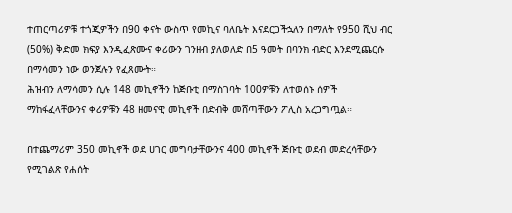ተጠርጣሪዎቹ ተጎጂዎችን በ90 ቀናት ውስጥ የመኪና ባለቤት እናደርጋችኋለን በማለት የ950 ሺህ ብር (50%) ቅድመ ክፍያ እንዲፈጽሙና ቀሪውን ገንዘብ ያለወለድ በ5 ዓመት በባንክ ብድር እንደሚጨርሱ በማሳመን ነው ወንጀሉን የፈጸሙት።
ሕዝብን ለማሳመን ሲሉ 148 መኪኖችን ከጅቡቲ በማስገባት 100ዎቹን ለተወሰኑ ሰዎች ማከፋፈላቸውንና ቀሪዎቹን 48 ዘመናዊ መኪኖች በድብቅ መሸጣቸውን ፖሊስ አረጋግጧል።

በተጨማሪም 350 መኪኖች ወደ ሀገር መግባታቸውንና 400 መኪኖች ጅቡቲ ወደብ መድረሳቸውን የሚገልጽ የሐሰት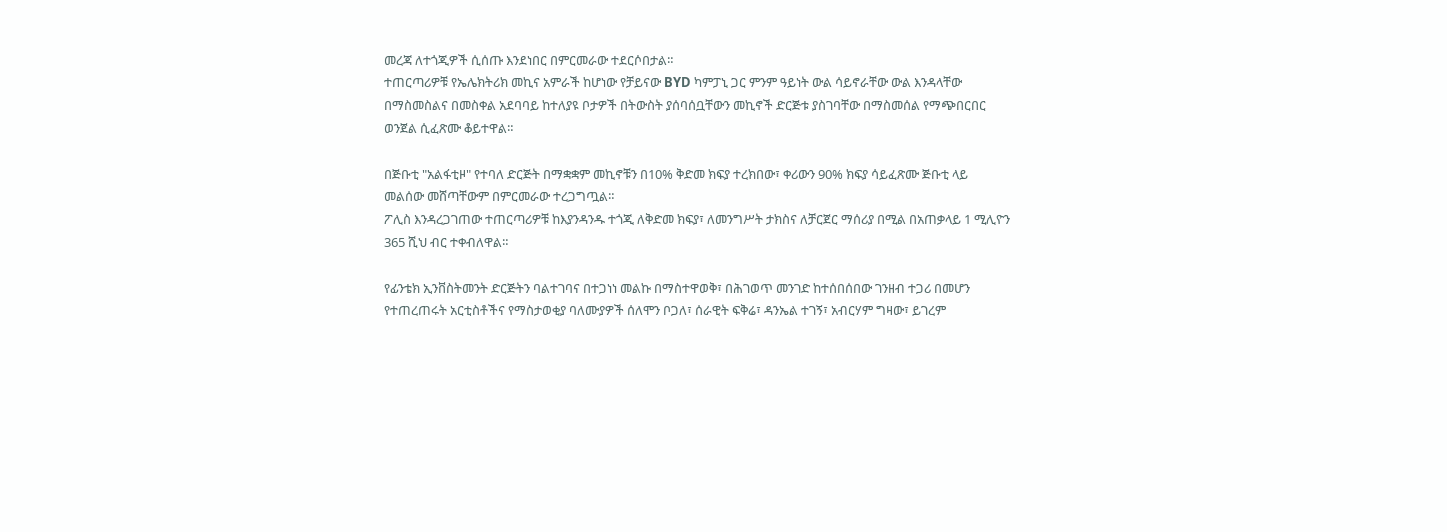መረጃ ለተጎጂዎች ሲሰጡ እንደነበር በምርመራው ተደርሶበታል።
ተጠርጣሪዎቹ የኤሌክትሪክ መኪና አምራች ከሆነው የቻይናው BYD ካምፓኒ ጋር ምንም ዓይነት ውል ሳይኖራቸው ውል እንዳላቸው በማስመስልና በመስቀል አደባባይ ከተለያዩ ቦታዎች በትውስት ያሰባሰቧቸውን መኪኖች ድርጅቱ ያስገባቸው በማስመሰል የማጭበርበር ወንጀል ሲፈጽሙ ቆይተዋል።

በጅቡቲ "አልፋቲዞ" የተባለ ድርጅት በማቋቋም መኪኖቹን በ10% ቅድመ ክፍያ ተረክበው፣ ቀሪውን 90% ክፍያ ሳይፈጽሙ ጅቡቲ ላይ መልሰው መሸጣቸውም በምርመራው ተረጋግጧል።
ፖሊስ እንዳረጋገጠው ተጠርጣሪዎቹ ከእያንዳንዱ ተጎጂ ለቅድመ ክፍያ፣ ለመንግሥት ታክስና ለቻርጀር ማሰሪያ በሚል በአጠቃላይ 1 ሚሊዮን 365 ሺህ ብር ተቀብለዋል።

የፊንቴክ ኢንቨስትመንት ድርጅትን ባልተገባና በተጋነነ መልኩ በማስተዋወቅ፣ በሕገወጥ መንገድ ከተሰበሰበው ገንዘብ ተጋሪ በመሆን የተጠረጠሩት አርቲስቶችና የማስታወቂያ ባለሙያዎች ሰለሞን ቦጋለ፣ ሰራዊት ፍቅሬ፣ ዳንኤል ተገኝ፣ አብርሃም ግዛው፣ ይገረም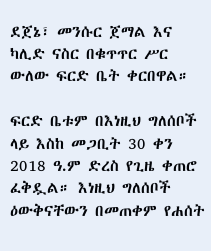ደጀኔ፣ መንሱር ጀማል እና ካሊድ ናስር በቁጥጥር ሥር ውለው ፍርድ ቤት ቀርበዋል።

ፍርድ ቤቱም በእነዚህ ግለሰቦች ላይ እስከ መጋቢት 30 ቀን 2018 ዓ.ም ድረስ የጊዜ ቀጠሮ ፈቅዷል። እነዚህ ግለሰቦች ዕውቅናቸውን በመጠቀም የሐሰት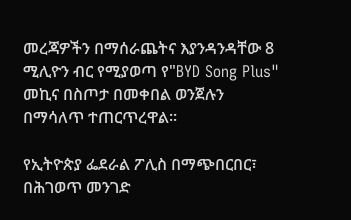መረጃዎችን በማሰራጨትና እያንዳንዳቸው 8 ሚሊዮን ብር የሚያወጣ የ"BYD Song Plus" መኪና በስጦታ በመቀበል ወንጀሉን በማሳለጥ ተጠርጥረዋል።

የኢትዮጵያ ፌደራል ፖሊስ በማጭበርበር፣ በሕገወጥ መንገድ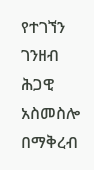የተገኘን ገንዘብ ሕጋዊ አስመስሎ በማቅረብ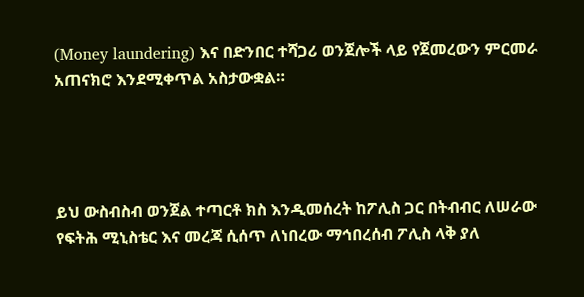(Money laundering) እና በድንበር ተሻጋሪ ወንጀሎች ላይ የጀመረውን ምርመራ አጠናክሮ እንደሚቀጥል አስታውቋል።




ይህ ውስብስብ ወንጀል ተጣርቶ ክስ እንዲመሰረት ከፖሊስ ጋር በትብብር ለሠራው የፍትሕ ሚኒስቴር እና መረጃ ሲሰጥ ለነበረው ማኅበረሰብ ፖሊስ ላቅ ያለ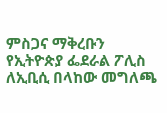ምስጋና ማቅረቡን የኢትዮጵያ ፌደራል ፖሊስ ለኢቢሲ በላከው መግለጫ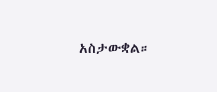አስታውቋል።